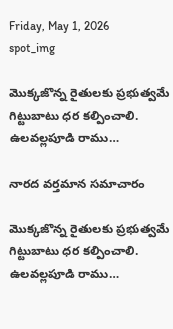Friday, May 1, 2026
spot_img

మొక్కజొన్న రైతులకు ప్రభుత్వమే గిట్టుబాటు ధర కల్పించాలి. ఉలవల్లపూడి రాము…

నారద వర్తమాన సమాచారం

మొక్కజొన్న రైతులకు ప్రభుత్వమే గిట్టుబాటు ధర కల్పించాలి. ఉలవల్లపూడి రాము…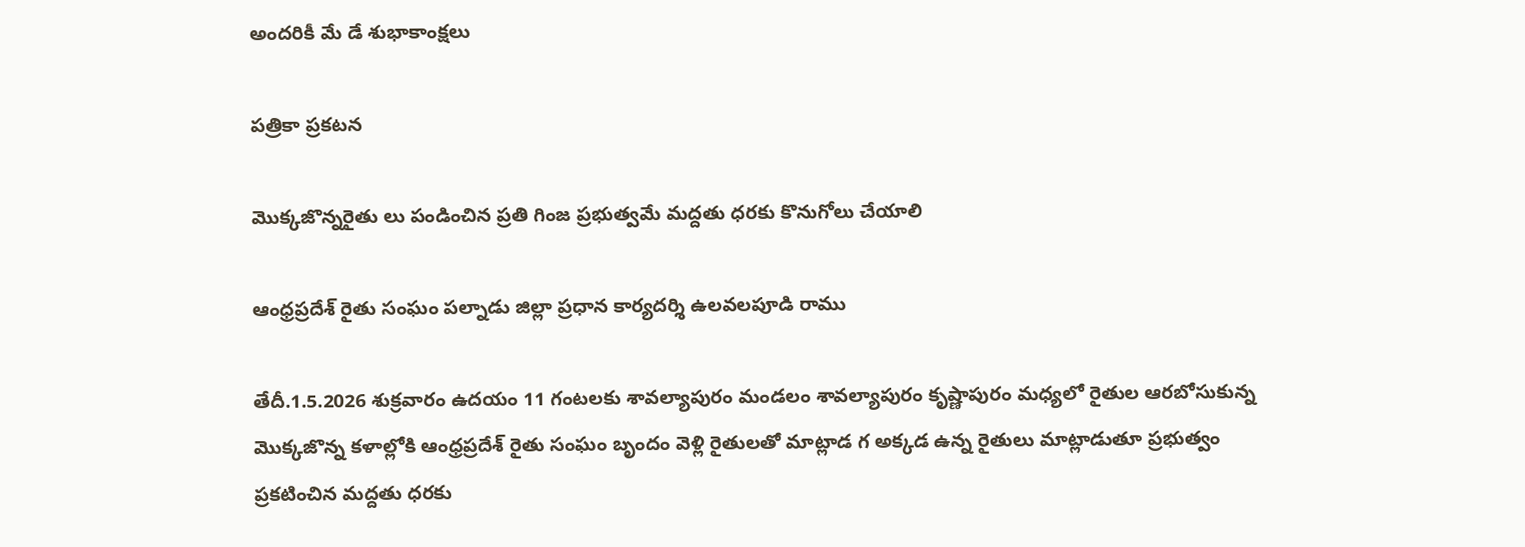అందరికీ మే డే శుభాకాంక్షలు

పత్రికా ప్రకటన

మొక్కజొన్నరైతు లు పండించిన ప్రతి గింజ ప్రభుత్వమే మద్దతు ధరకు కొనుగోలు చేయాలి

ఆంధ్రప్రదేశ్ రైతు సంఘం పల్నాడు జిల్లా ప్రధాన కార్యదర్శి ఉలవలపూడి రాము

తేదీ.1.5.2026 శుక్రవారం ఉదయం 11 గంటలకు శావల్యాపురం మండలం శావల్యాపురం కృష్ణాపురం మధ్యలో రైతుల ఆరబోసుకున్న మొక్కజొన్న కళాల్లోకి ఆంధ్రప్రదేశ్ రైతు సంఘం బృందం వెళ్లి రైతులతో మాట్లాడ గ అక్కడ ఉన్న రైతులు మాట్లాడుతూ ప్రభుత్వం ప్రకటించిన మద్దతు ధరకు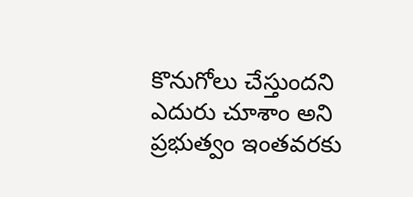కొనుగోలు చేస్తుందని ఎదురు చూశాం అని ప్రభుత్వం ఇంతవరకు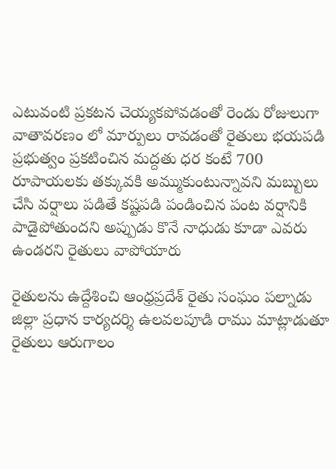ఎటువంటి ప్రకటన చెయ్యకపోవడంతో రెండు రోజులుగా వాతావరణం లో మార్పులు రావడంతో రైతులు భయపడి ప్రభుత్వం ప్రకటించిన మద్దతు ధర కంటే 700 రూపాయలకు తక్కువకి అమ్ముకుంటున్నావని మబ్బులు చేసి వర్షాలు పడితే కష్టపడి పండించిన పంట వర్షానికి పాడైపోతుందని అప్పుడు కొనే నాధుడు కూడా ఎవరు ఉండరని రైతులు వాపోయారు

రైతులను ఉద్దేశించి ఆంధ్రప్రదేశ్ రైతు సంఘం పల్నాడు జిల్లా ప్రధాన కార్యదర్శి ఉలవలపూడి రాము మాట్లాడుతూ రైతులు ఆరుగాలం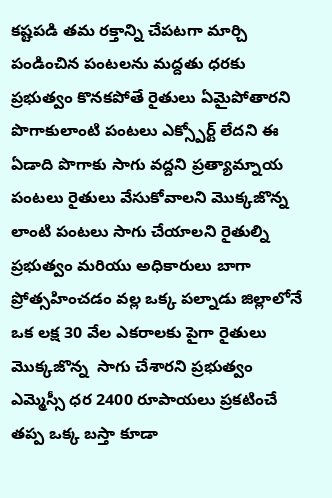కష్టపడి తమ రక్తాన్ని చేపటగా మార్చి పండించిన పంటలను మద్దతు ధరకు ప్రభుత్వం కొనకపోతే రైతులు ఏమైపోతారని పొగాకులాంటి పంటలు ఎక్స్పోర్ట్ లేదని ఈ ఏడాది పొగాకు సాగు వద్దని ప్రత్యామ్నాయ పంటలు రైతులు వేసుకోవాలని మొక్కజొన్న లాంటి పంటలు సాగు చేయాలని రైతుల్ని ప్రభుత్వం మరియు అధికారులు బాగా ప్రోత్సహించడం వల్ల ఒక్క పల్నాడు జిల్లాలోనే ఒక లక్ష 30 వేల ఎకరాలకు పైగా రైతులు మొక్కజొన్న  సాగు చేశారని ప్రభుత్వం ఎమ్మెస్సీ ధర 2400 రూపాయలు ప్రకటించే తప్ప ఒక్క బస్తా కూడా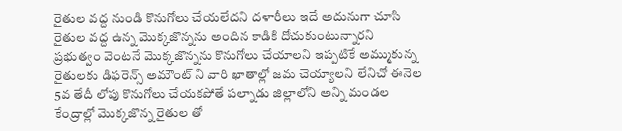రైతుల వద్ద నుండి కొనుగోలు చేయలేదని దళారీలు ఇదే అదునుగా చూసి రైతుల వద్ద ఉన్న మొక్కజొన్నను అందిన కాడికి దోచుకుంటున్నారని ప్రభుత్వం వెంటనే మొక్కజొన్నను కొనుగోలు చేయాలని ఇప్పటికే అమ్ముకున్న రైతులకు డిఫరెన్స్ అమౌంట్ ని వారి ఖాతాల్లో జమ చెయ్యాలని లేనిచో ఈనెల 5వ తేదీ లోపు కొనుగోలు చేయకపోతే పల్నాడు జిల్లాలోని అన్ని మండల కేంద్రాల్లో మొక్కజొన్న రైతుల తో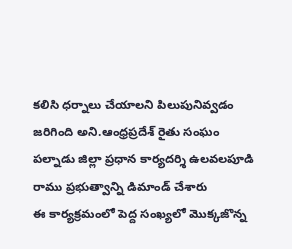కలిసి ధర్నాలు చేయాలని పిలుపునివ్వడం జరిగింది అని.ఆంధ్రప్రదేశ్ రైతు సంఘం పల్నాడు జిల్లా ప్రధాన కార్యదర్శి ఉలవలపూడి రాము ప్రభుత్వాన్ని డిమాండ్ చేశారు
ఈ కార్యక్రమంలో పెద్ద సంఖ్యలో మొక్కజొన్న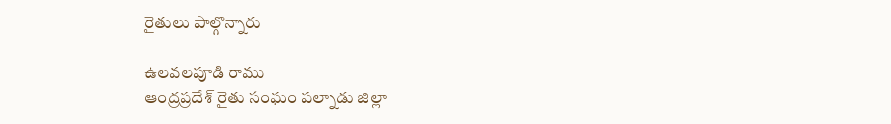రైతులు పాల్గొన్నారు

ఉలవలపూడి రాము
ఆంద్రప్రదేశ్ రైతు సంఘం పల్నాడు జిల్లా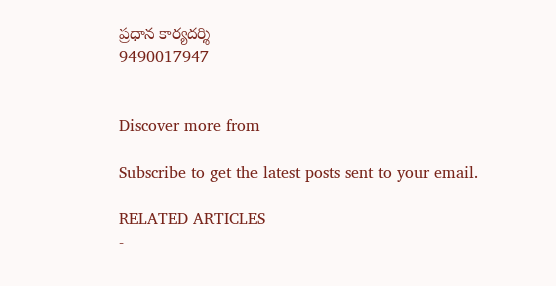ప్రధాన కార్యదర్శి
9490017947


Discover more from

Subscribe to get the latest posts sent to your email.

RELATED ARTICLES
-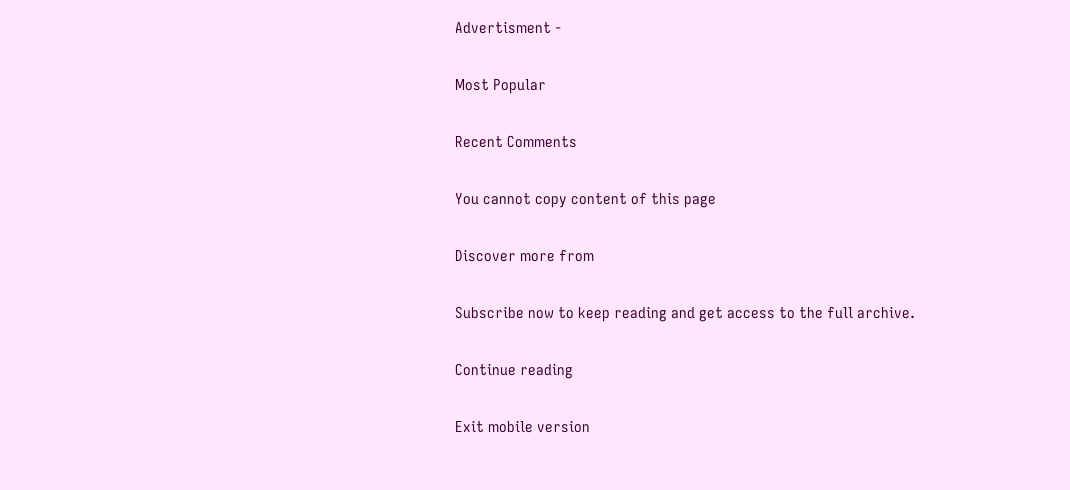Advertisment -

Most Popular

Recent Comments

You cannot copy content of this page

Discover more from

Subscribe now to keep reading and get access to the full archive.

Continue reading

Exit mobile version